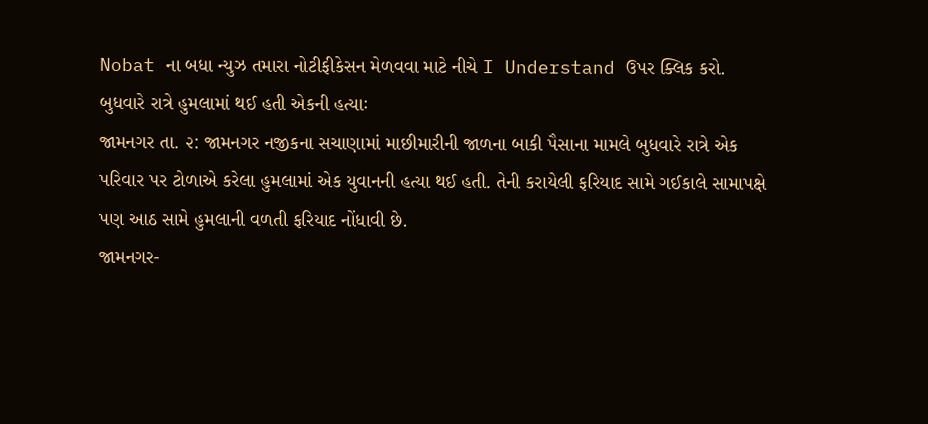Nobat ના બધા ન્યુઝ તમારા નોટીફીકેસન મેળવવા માટે નીચે I Understand ઉપર ક્લિક કરો.
બુધવારે રાત્રે હુમલામાં થઈ હતી એકની હત્યાઃ
જામનગર તા. ૨: જામનગર નજીકના સચાણામાં માછીમારીની જાળના બાકી પૈસાના મામલે બુધવારે રાત્રે એક પરિવાર પર ટોળાએ કરેલા હુમલામાં એક યુવાનની હત્યા થઈ હતી. તેની કરાયેલી ફરિયાદ સામે ગઈકાલે સામાપક્ષે પણ આઠ સામે હુમલાની વળતી ફરિયાદ નોંધાવી છે.
જામનગર-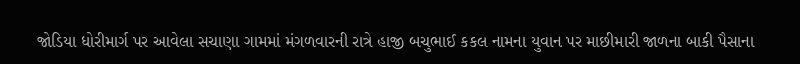જોડિયા ધોરીમાર્ગ પર આવેલા સચાણા ગામમાં મંગળવારની રાત્રે હાજી બચુભાઈ કકલ નામના યુવાન પર માછીમારી જાળના બાકી પૈસાના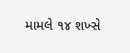મામલે ૧૪ શખ્સે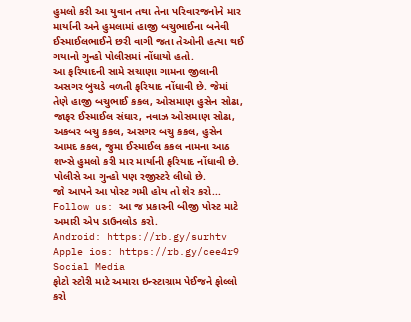હુમલો કરી આ યુવાન તથા તેના પરિવારજનોને માર માર્યાની અને હુમલામાં હાજી બચુભાઈના બનેવી ઈસ્માઈલભાઈને છરી વાગી જતા તેઓની હત્યા થઈ ગયાનો ગુન્હો પોલીસમાં નોંધાયો હતો.
આ ફરિયાદની સામે સચાણા ગામના જીલાની અસગર બુચડે વળતી ફરિયાદ નોંધાવી છે. જેમાં તેણે હાજી બચુભાઈ કકલ, ઓસમાણ હુસેન સોઢા, જાફર ઈસ્માઈલ સંઘાર, નવાઝ ઓસમાણ સોઢા, અકબર બચુ કકલ, અસગર બચુ કકલ, હુસેન આમદ કકલ, જુમા ઈસ્માઈલ કકલ નામના આઠ શખ્સે હુમલો કરી માર માર્યાની ફરિયાદ નોંધાવી છે. પોલીસે આ ગુન્હો પણ રજીસ્ટરે લીધો છે.
જો આપને આ પોસ્ટ ગમી હોય તો શેર કરો...
Follow us: આ જ પ્રકારની બીજી પોસ્ટ માટે અમારી એપ ડાઉનલોડ કરો.
Android: https://rb.gy/surhtv
Apple ios: https://rb.gy/cee4r9
Social Media
ફોટો સ્ટોરી માટે અમારા ઇન્સ્ટાગ્રામ પેઈજને ફોલ્લો કરો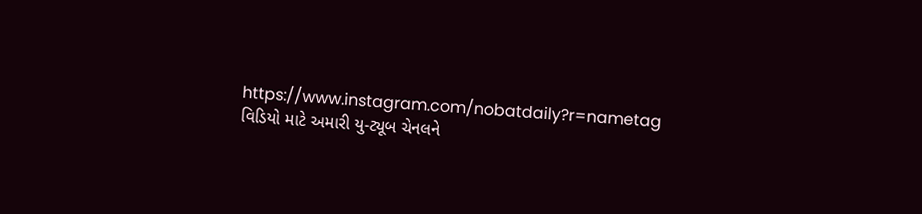https://www.instagram.com/nobatdaily?r=nametag
વિડિયો માટે અમારી યુ-ટ્યૂબ ચેનલને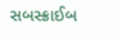સબસ્ક્રાઈબ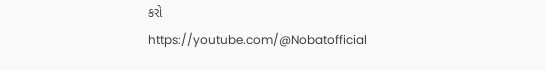કરો
https://youtube.com/@Nobatofficial